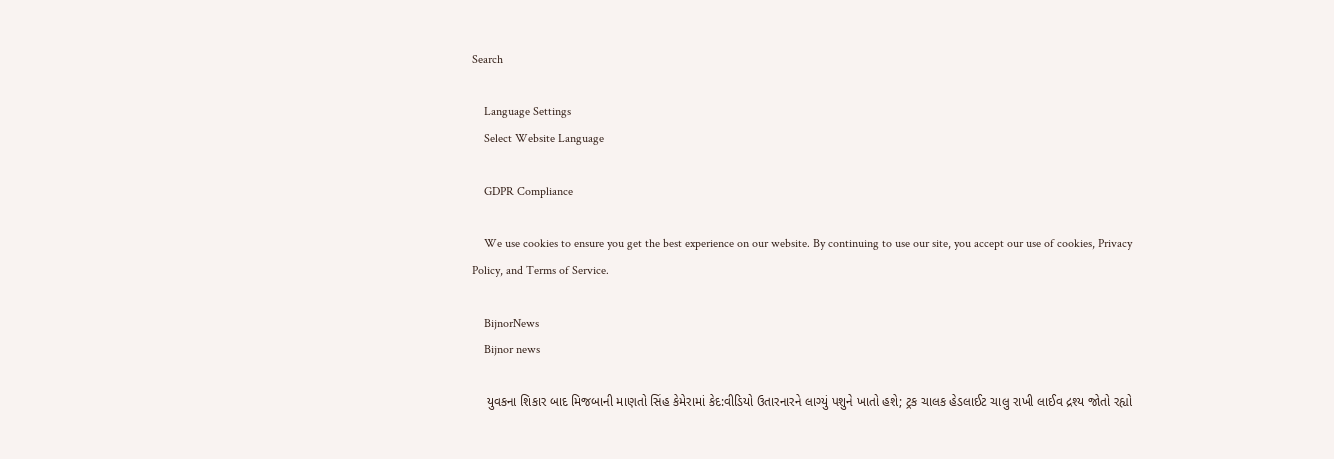Search

    Language Settings
    Select Website Language

    GDPR Compliance

    We use cookies to ensure you get the best experience on our website. By continuing to use our site, you accept our use of cookies, Privacy Policy, and Terms of Service.

    BijnorNews
    Bijnor news

    યુવકના શિકાર બાદ મિજબાની માણતો સિંહ કેમેરામાં કેદ:વીડિયો ઉતારનારને લાગ્યું પશુને ખાતો હશે; ટ્રક ચાલક હેડલાઈટ ચાલુ રાખી લાઈવ દ્રશ્ય જોતો રહ્યો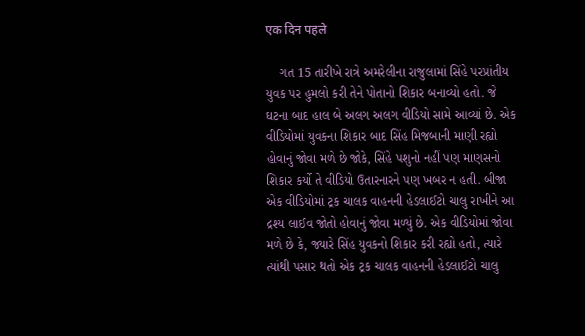एक दिन पहले

    ગત 15 તારીખે રાત્રે અમરેલીના રાજુલામાં સિંહે પરપ્રાંતીય યુવક પર હુમલો કરી તેને પોતાનો શિકાર બનાવ્યો હતો. જે ઘટના બાદ હાલ બે અલગ અલગ વીડિયો સામે આવ્યાં છે. એક વીડિયોમાં યુવકના શિકાર બાદ સિંહ મિજબાની માણી રહ્યો હોવાનું જોવા મળે છે જોકે, સિંહે પશુનો નહીં પણ માણસનો શિકાર કર્યો તે વીડિયો ઉતારનારને પણ ખબર ન હતી. બીજા એક વીડિયોમાં ટ્રક ચાલક વાહનની હેડલાઈટો ચાલુ રાખીને આ દ્રશ્ય લાઈવ જોતો હોવાનું જોવા મળ્યું છે. એક વીડિયોમાં જોવા મળે છે કે, જ્યારે સિંહ યુવકનો શિકાર કરી રહ્યો હતો, ત્યારે ત્યાંથી પસાર થતો એક ટ્રક ચાલક વાહનની હેડલાઈટો ચાલુ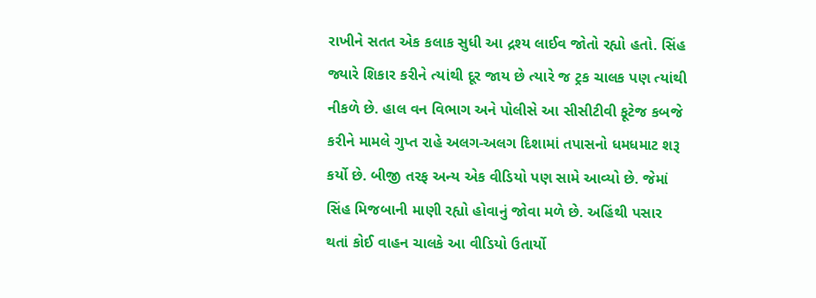રાખીને સતત એક કલાક સુધી આ દ્રશ્ય લાઈવ જોતો રહ્યો હતો. સિંહ જ્યારે શિકાર કરીને ત્યાંથી દૂર જાય છે ત્યારે જ ટ્રક ચાલક પણ ત્યાંથી નીકળે છે. હાલ વન વિભાગ અને પોલીસે આ સીસીટીવી ફૂટેજ કબજે કરીને મામલે ગુપ્ત રાહે અલગ-અલગ દિશામાં તપાસનો ધમધમાટ શરૂ કર્યો છે. બીજી તરફ અન્ય એક વીડિયો પણ સામે આવ્યો છે. જેમાં સિંહ મિજબાની માણી રહ્યો હોવાનું જોવા મળે છે. અહિંથી પસાર થતાં કોઈ વાહન ચાલકે આ વીડિયો ઉતાર્યો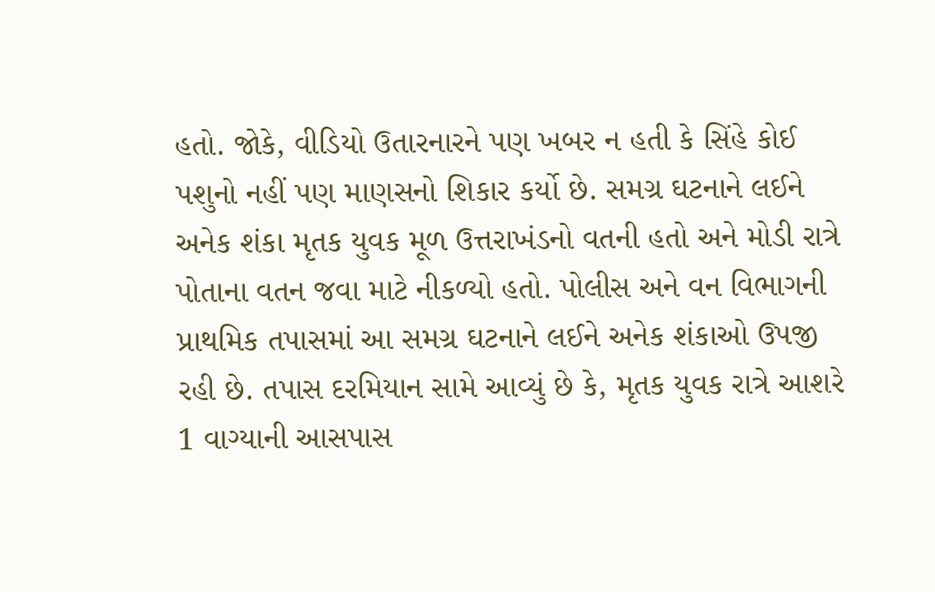હતો. જોકે, વીડિયો ઉતારનારને પણ ખબર ન હતી કે સિંહે કોઈ પશુનો નહીં પણ માણસનો શિકાર કર્યો છે. સમગ્ર ઘટનાને લઈને અનેક શંકા મૃતક યુવક મૂળ ઉત્તરાખંડનો વતની હતો અને મોડી રાત્રે પોતાના વતન જવા માટે નીકળ્યો હતો. પોલીસ અને વન વિભાગની પ્રાથમિક તપાસમાં આ સમગ્ર ઘટનાને લઈને અનેક શંકાઓ ઉપજી રહી છે. તપાસ દરમિયાન સામે આવ્યું છે કે, મૃતક યુવક રાત્રે આશરે 1 વાગ્યાની આસપાસ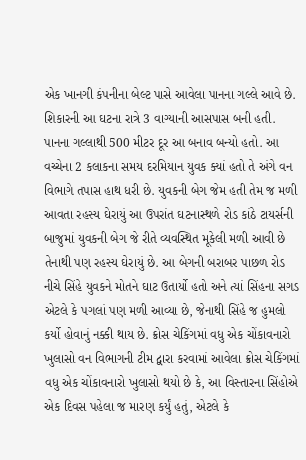એક ખાનગી કંપનીના બેલ્ટ પાસે આવેલા પાનના ગલ્લે આવે છે. શિકારની આ ઘટના રાત્રે 3 વાગ્યાની આસપાસ બની હતી. પાનના ગલ્લાથી 500 મીટર દૂર આ બનાવ બન્યો હતો. આ વચ્ચેના 2 કલાકના સમય દરમિયાન યુવક ક્યાં હતો તે અંગે વન વિભાગે તપાસ હાથ ધરી છે. યુવકની બેગ જેમ હતી તેમ જ મળી આવતા રહસ્ય ઘેરાયું આ ઉપરાંત ઘટનાસ્થળે રોડ કાંઠે ટાયર્સની બાજુમાં યુવકની બેગ જે રીતે વ્યવસ્થિત મૂકેલી મળી આવી છે તેનાથી પણ રહસ્ય ઘેરાયું છે. આ બેગની બરાબર પાછળ રોડ નીચે સિંહે યુવકને મોતને ઘાટ ઉતાર્યો હતો અને ત્યાં સિંહના સગડ એટલે કે પગલાં પણ મળી આવ્યા છે, જેનાથી સિંહે જ હુમલો કર્યો હોવાનું નક્કી થાય છે. ક્રોસ ચેકિંગમાં વધુ એક ચોંકાવનારો ખુલાસો વન વિભાગની ટીમ દ્વારા કરવામાં આવેલા ક્રોસ ચેકિંગમાં વધુ એક ચોંકાવનારો ખુલાસો થયો છે કે, આ વિસ્તારના સિંહોએ એક દિવસ પહેલા જ મારણ કર્યું હતું, એટલે કે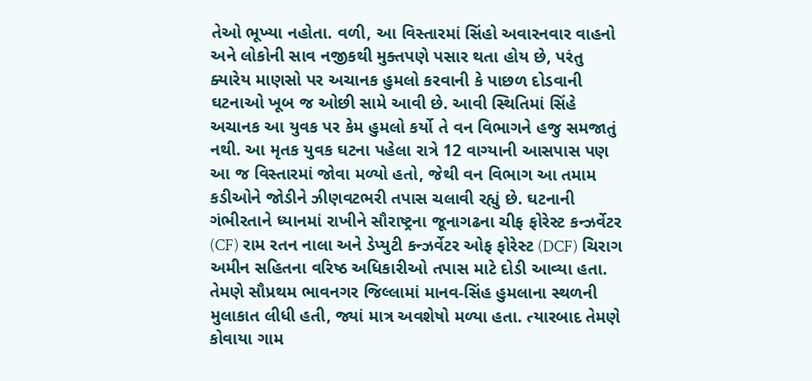તેઓ ભૂખ્યા નહોતા. વળી, આ વિસ્તારમાં સિંહો અવારનવાર વાહનો અને લોકોની સાવ નજીકથી મુક્તપણે પસાર થતા હોય છે, પરંતુ ક્યારેય માણસો પર અચાનક હુમલો કરવાની કે પાછળ દોડવાની ઘટનાઓ ખૂબ જ ઓછી સામે આવી છે. આવી સ્થિતિમાં સિંહે અચાનક આ યુવક પર કેમ હુમલો કર્યો તે વન વિભાગને હજુ સમજાતું નથી. આ મૃતક યુવક ઘટના પહેલા રાત્રે 12 વાગ્યાની આસપાસ પણ આ જ વિસ્તારમાં જોવા મળ્યો હતો, જેથી વન વિભાગ આ તમામ કડીઓને જોડીને ઝીણવટભરી તપાસ ચલાવી રહ્યું છે. ઘટનાની ગંભીરતાને ધ્યાનમાં રાખીને સૌરાષ્ટ્રના જૂનાગઢના ચીફ ફોરેસ્ટ કન્ઝર્વેટર (CF) રામ રતન નાલા અને ડેપ્યુટી કન્ઝર્વેટર ઓફ ફોરેસ્ટ (DCF) ચિરાગ અમીન સહિતના વરિષ્ઠ અધિકારીઓ તપાસ માટે દોડી આવ્યા હતા. તેમણે સૌપ્રથમ ભાવનગર જિલ્લામાં માનવ-સિંહ હુમલાના સ્થળની મુલાકાત લીધી હતી, જ્યાં માત્ર અવશેષો મળ્યા હતા. ત્યારબાદ તેમણે કોવાયા ગામ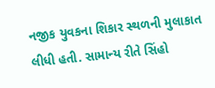નજીક યુવકના શિકાર સ્થળની મુલાકાત લીધી હતી. સામાન્ય રીતે સિંહો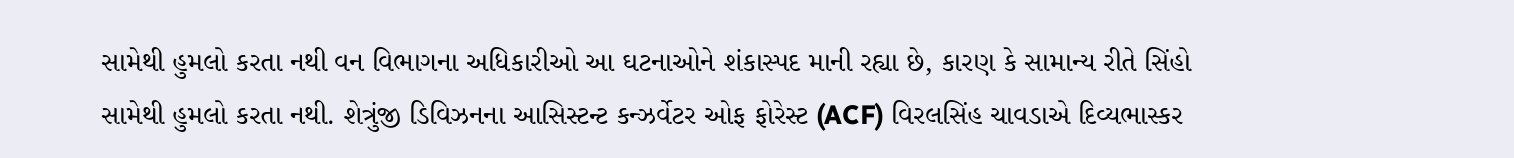સામેથી હુમલો કરતા નથી વન વિભાગના અધિકારીઓ આ ઘટનાઓને શંકાસ્પદ માની રહ્યા છે, કારણ કે સામાન્ય રીતે સિંહો સામેથી હુમલો કરતા નથી. શેત્રુંજી ડિવિઝનના આસિસ્ટન્ટ કન્ઝર્વેટર ઓફ ફોરેસ્ટ (ACF) વિરલસિંહ ચાવડાએ દિવ્યભાસ્કર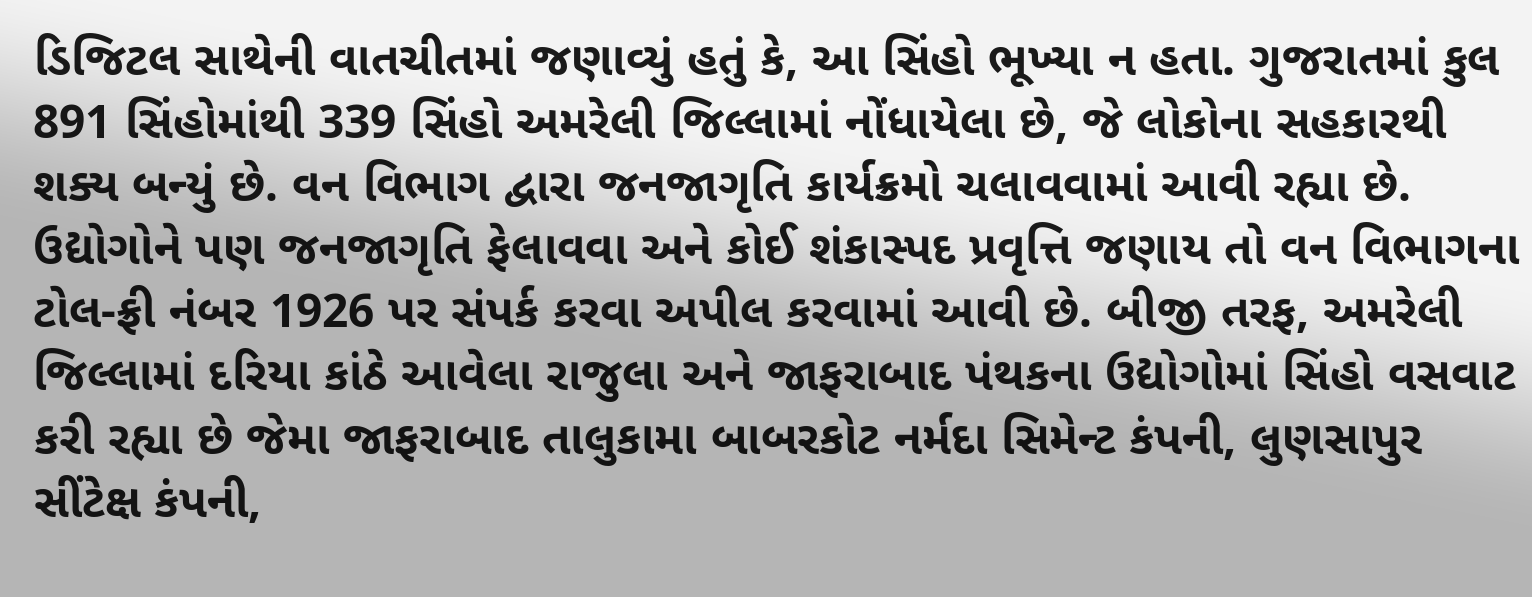ડિજિટલ સાથેની વાતચીતમાં જણાવ્યું હતું કે, આ સિંહો ભૂખ્યા ન હતા. ગુજરાતમાં કુલ 891 સિંહોમાંથી 339 સિંહો અમરેલી જિલ્લામાં નોંધાયેલા છે, જે લોકોના સહકારથી શક્ય બન્યું છે. વન વિભાગ દ્વારા જનજાગૃતિ કાર્યક્રમો ચલાવવામાં આવી રહ્યા છે. ઉદ્યોગોને પણ જનજાગૃતિ ફેલાવવા અને કોઈ શંકાસ્પદ પ્રવૃત્તિ જણાય તો વન વિભાગના ટોલ-ફ્રી નંબર 1926 પર સંપર્ક કરવા અપીલ કરવામાં આવી છે. બીજી તરફ, અમરેલી જિલ્લામાં દરિયા કાંઠે આવેલા રાજુલા અને જાફરાબાદ પંથકના ઉદ્યોગોમાં સિંહો વસવાટ કરી રહ્યા છે જેમા જાફરાબાદ તાલુકામા બાબરકોટ નર્મદા સિમેન્ટ કંપની, લુણસાપુર સીંટેક્ષ કંપની,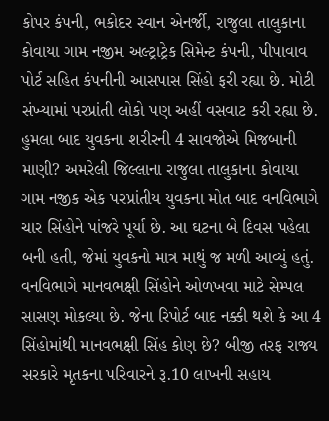કોપર કંપની, ભકોદર સ્વાન એનર્જી, રાજુલા તાલુકાના કોવાયા ગામ નજીમ અલ્ટ્રાટ્રેક સિમેન્ટ કંપની, પીપાવાવ પોર્ટ સહિત કંપનીની આસપાસ સિંહો ફરી રહ્યા છે. મોટી સંખ્યામાં પરપ્રાંતી લોકો પણ અહીં વસવાટ કરી રહ્યા છે. હુમલા બાદ યુવકના શરીરની 4 સાવજોએ મિજબાની માણી? અમરેલી જિલ્લાના રાજુલા તાલુકાના કોવાયા ગામ નજીક એક પરપ્રાંતીય યુવકના મોત બાદ વનવિભાગે ચાર સિંહોને પાંજરે પૂર્યા છે. આ ઘટના બે દિવસ પહેલા બની હતી, જેમાં યુવકનો માત્ર માથું જ મળી આવ્યું હતું. વનવિભાગે માનવભક્ષી સિંહોને ઓળખવા માટે સેમ્પલ સાસણ મોકલ્યા છે. જેના રિપોર્ટ બાદ નક્કી થશે કે આ 4 સિંહોમાંથી માનવભક્ષી સિંહ કોણ છે? બીજી તરફ રાજ્ય સરકારે મૃતકના પરિવારને રૂ.10 લાખની સહાય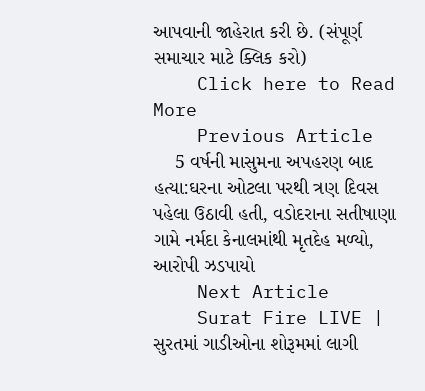આપવાની જાહેરાત કરી છે. (સંપૂર્ણ સમાચાર માટે ક્લિક કરો)
    Click here to Read More
    Previous Article
    5 વર્ષની માસુમના અપહરણ બાદ હત્યા:ઘરના ઓટલા પરથી ત્રણ દિવસ પહેલા ઉઠાવી હતી, વડોદરાના સતીષાણા ગામે નર્મદા કેનાલમાંથી મૃતદેહ મળ્યો, આરોપી ઝડપાયો
    Next Article
    Surat Fire LIVE | સુરતમાં ગાડીઓના શોરૂમમાં લાગી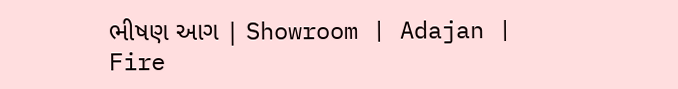ભીષણ આગ | Showroom | Adajan | Fire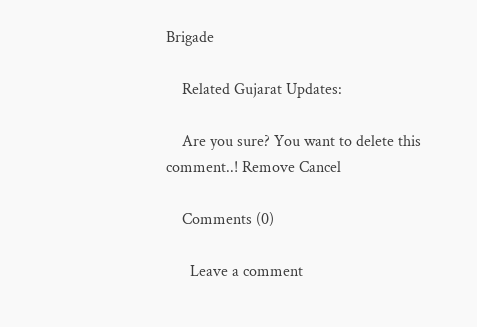Brigade

    Related Gujarat Updates:

    Are you sure? You want to delete this comment..! Remove Cancel

    Comments (0)

      Leave a comment